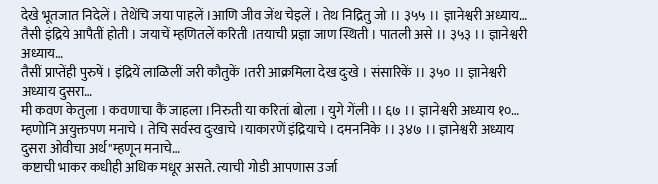देखे भूतजात निदेलें । तेथेंचि जया पाहलें ।आणि जीव जेंथ चेइलें । तेथ निद्रितु जो ।। ३५५ ।। ज्ञानेश्वरी अध्याय…
तैसी इंद्रिये आपैतीं होती । जयाचें म्हणितलें करिती ।तयाची प्रज्ञा जाण स्थिती । पातली असे ।। ३५३ ।। ज्ञानेश्वरी अध्याय…
तैसीं प्राप्तेंही पुरुषें । इंद्रियें लाळिलीं जरी कौतुकें ।तरी आक्रमिला देख दुःखे । संसारिकें ।। ३५० ।। ज्ञानेश्वरी अध्याय दुसरा…
मी कवण केतुला । कवणाचा कैं जाहला ।निरुती या करितां बोला । युगे गेंली ।। ६७ ।। ज्ञानेश्वरी अध्याय १०…
म्हणोनि अयुक्तपण मनाचे । तेचि सर्वस्व दुःखाचे ।याकारणें इंद्रियाचे । दमननिके ।। ३४७ ।। ज्ञानेश्वरी अध्याय दुसरा ओवीचा अर्थ"म्हणून मनाचे…
कष्टाची भाकर कधीही अधिक मधूर असते. त्याची गोडी आपणास उर्जा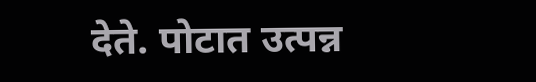देते. पोटात उत्पन्न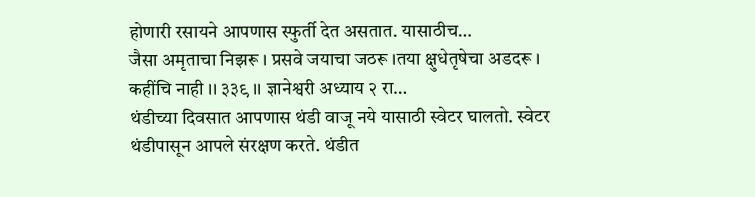होणारी रसायने आपणास स्फुर्ती देत असतात. यासाठीच…
जैसा अमृताचा निझरू । प्रसवे जयाचा जठरू ।तया क्षुधेतृषेचा अडदरू । कहींचि नाही ।। ३३९ ।। ज्ञानेश्वरी अध्याय २ रा…
थंडीच्या दिवसात आपणास थंडी वाजू नये यासाठी स्वेटर घालतो. स्वेटर थंडीपासून आपले संरक्षण करते. थंडीत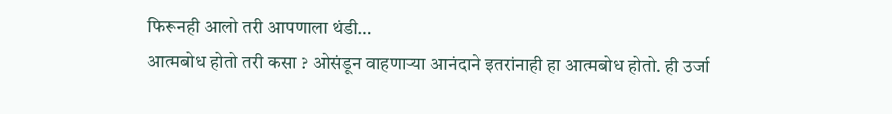फिरूनही आलो तरी आपणाला थंडी…
आत्मबोध होतो तरी कसा ? ओसंडून वाहणाऱ्या आनंदाने इतरांनाही हा आत्मबोध होतो. ही उर्जा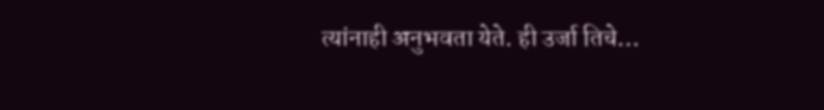त्यांनाही अनुभवता येते. ही उर्जा तिचे…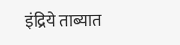इंद्रिये ताब्यात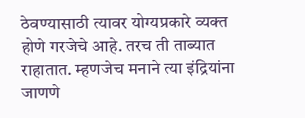ठेवण्यासाठी त्यावर योग्यप्रकारे व्यक्त होणे गरजेचे आहे. तरच ती ताब्यात राहातात. म्हणजेच मनाने त्या इंद्रियांना जाणणे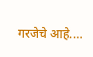गरजेचे आहे.…